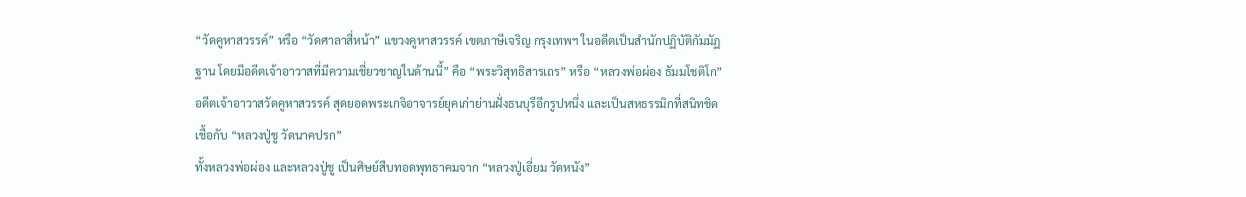“วัดคูหาสวรรค์” หรือ “วัดศาลาสี่หน้า” แขวงคูหาสวรรค์ เขตภาษีเจริญ กรุงเทพฯ ในอดีตเป็นสำนักปฏิบัติกัมมัฏฐาน โดยมีอดีตเจ้าอาวาสที่มีความเชี่ยวชาญในด้านนี้” คือ “พระวิสุทธิสารเถร” หรือ “หลวงพ่อผ่อง ธัมมโชติโก” อดีตเจ้าอาวาสวัดคูหาสวรรค์ สุดยอดพระเกจิอาจารย์ยุคเก่าย่านฝั่งธนบุรีอีกรูปหนึ่ง และเป็นสหธรรมิกที่สนิทชิดเชื้อกับ “หลวงปู่ชู วัดนาคปรก”
ทั้งหลวงพ่อผ่อง และหลวงปู่ชู เป็นศิษย์สืบทอดพุทธาคมจาก “หลวงปู่เอี่ยม วัดหนัง”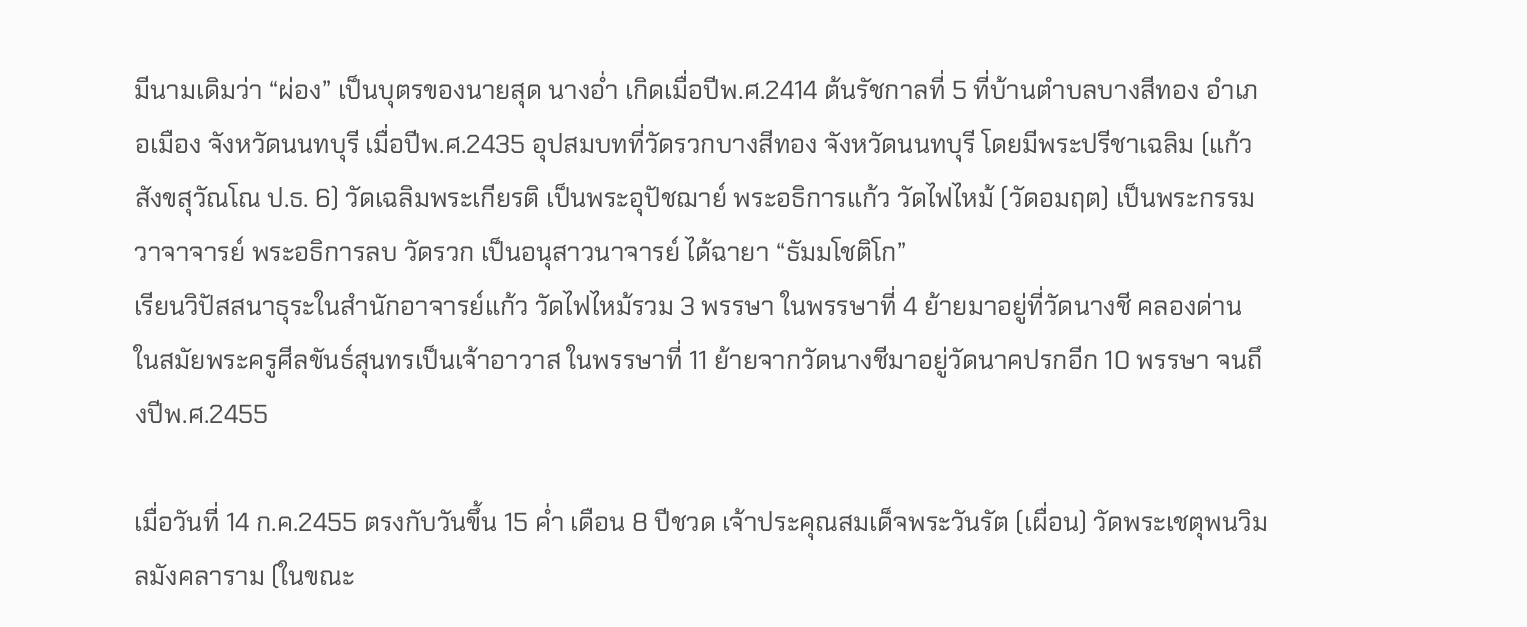มีนามเดิมว่า “ผ่อง” เป็นบุตรของนายสุด นางอ่ำ เกิดเมื่อปีพ.ศ.2414 ต้นรัชกาลที่ 5 ที่บ้านตำบลบางสีทอง อำเภอเมือง จังหวัดนนทบุรี เมื่อปีพ.ศ.2435 อุปสมบทที่วัดรวกบางสีทอง จังหวัดนนทบุรี โดยมีพระปรีชาเฉลิม (แก้ว สังขสุวัณโณ ป.ธ. 6) วัดเฉลิมพระเกียรติ เป็นพระอุปัชฌาย์ พระอธิการแก้ว วัดไฟไหม้ (วัดอมฤต) เป็นพระกรรมวาจาจารย์ พระอธิการลบ วัดรวก เป็นอนุสาวนาจารย์ ได้ฉายา “ธัมมโชติโก”
เรียนวิปัสสนาธุระในสำนักอาจารย์แก้ว วัดไฟไหม้รวม 3 พรรษา ในพรรษาที่ 4 ย้ายมาอยู่ที่วัดนางชี คลองด่าน ในสมัยพระครูศีลขันธ์สุนทรเป็นเจ้าอาวาส ในพรรษาที่ 11 ย้ายจากวัดนางชีมาอยู่วัดนาคปรกอีก 10 พรรษา จนถึงปีพ.ศ.2455

เมื่อวันที่ 14 ก.ค.2455 ตรงกับวันขึ้น 15 ค่ำ เดือน 8 ปีชวด เจ้าประคุณสมเด็จพระวันรัต (เผื่อน) วัดพระเชตุพนวิมลมังคลาราม (ในขณะ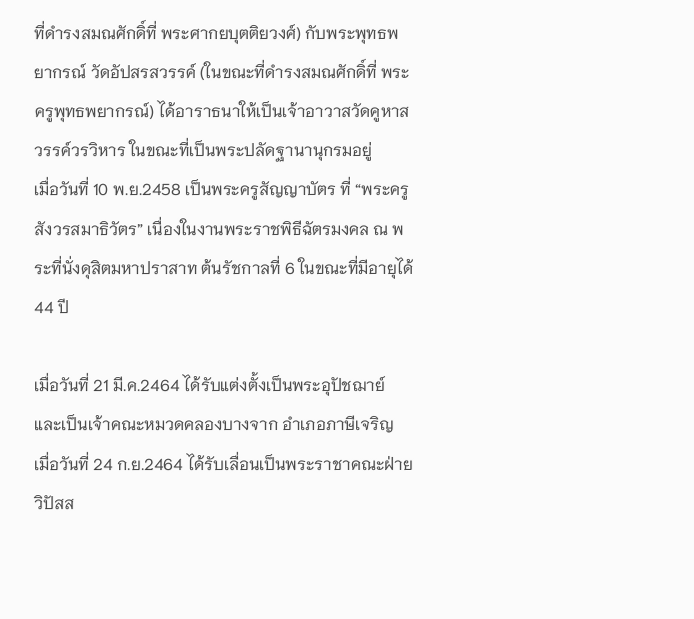ที่ดำรงสมณศักดิ์ที่ พระศากยบุตติยวงศ์) กับพระพุทธพยากรณ์ วัดอัปสรสวรรค์ (ในขณะที่ดำรงสมณศักดิ์ที่ พระครูพุทธพยากรณ์) ได้อาราธนาให้เป็นเจ้าอาวาสวัดคูหาสวรรค์วรวิหาร ในขณะที่เป็นพระปลัดฐานานุกรมอยู่
เมื่อวันที่ 10 พ.ย.2458 เป็นพระครูสัญญาบัตร ที่ “พระครูสังวรสมาธิวัตร” เนื่องในงานพระราชพิธีฉัตรมงคล ณ พระที่นั่งดุสิตมหาปราสาท ต้นรัชกาลที่ 6 ในขณะที่มีอายุได้ 44 ปี

เมื่อวันที่ 21 มี.ค.2464 ได้รับแต่งตั้งเป็นพระอุปัชฌาย์ และเป็นเจ้าคณะหมวดคลองบางจาก อำเภอภาษีเจริญ
เมื่อวันที่ 24 ก.ย.2464 ได้รับเลื่อนเป็นพระราชาคณะฝ่ายวิปัสส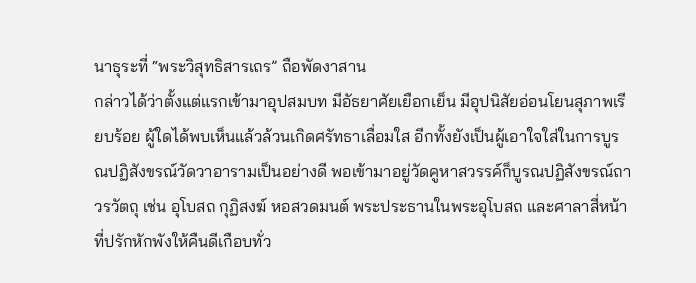นาธุระที่ “พระวิสุทธิสารเถร” ถือพัดงาสาน
กล่าวได้ว่าตั้งแต่แรกเข้ามาอุปสมบท มีอัธยาศัยเยือกเย็น มีอุปนิสัยอ่อนโยนสุภาพเรียบร้อย ผู้ใดได้พบเห็นแล้วล้วนเกิดศรัทธาเลื่อมใส อีกทั้งยังเป็นผู้เอาใจใส่ในการบูรณปฏิสังขรณ์วัดวาอารามเป็นอย่างดี พอเข้ามาอยู่วัดคูหาสวรรค์ก็บูรณปฏิสังขรณ์ถาวรวัตถุ เช่น อุโบสถ กุฏิสงฆ์ หอสวดมนต์ พระประธานในพระอุโบสถ และศาลาสี่หน้าที่ปรักหักพังให้คืนดีเกือบทั่ว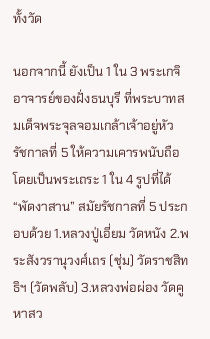ทั้งวัด

นอกจากนี้ ยังเป็น 1 ใน 3 พระเกจิอาจารย์ของฝั่งธนบุรี ที่พระบาทสมเด็จพระจุลจอมเกล้าเจ้าอยู่หัว รัชกาลที่ 5 ให้ความเคารพนับถือ โดยเป็นพระเถระ 1 ใน 4 รูปที่ได้ “พัดงาสาน” สมัยรัชกาลที่ 5 ประกอบด้วย 1.หลวงปู่เอี่ยม วัดหนัง 2.พระสังวรานุวงศ์เถร (ชุ่ม) วัดราชสิทธิฯ (วัดพลับ) 3.หลวงพ่อผ่อง วัดคูหาสว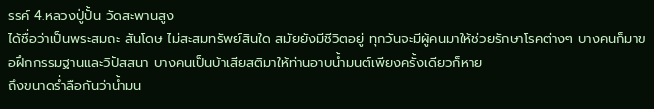รรค์ 4.หลวงปู่ปั้น วัดสะพานสูง
ได้ชื่อว่าเป็นพระสมถะ สันโดษ ไม่สะสมทรัพย์สินใด สมัยยังมีชีวิตอยู่ ทุกวันจะมีผู้คนมาให้ช่วยรักษาโรคต่างๆ บางคนก็มาขอฝึกกรรมฐานและวิปัสสนา บางคนเป็นบ้าเสียสติมาให้ท่านอาบน้ำมนต์เพียงครั้งเดียวก็หาย
ถึงขนาดร่ำลือกันว่าน้ำมน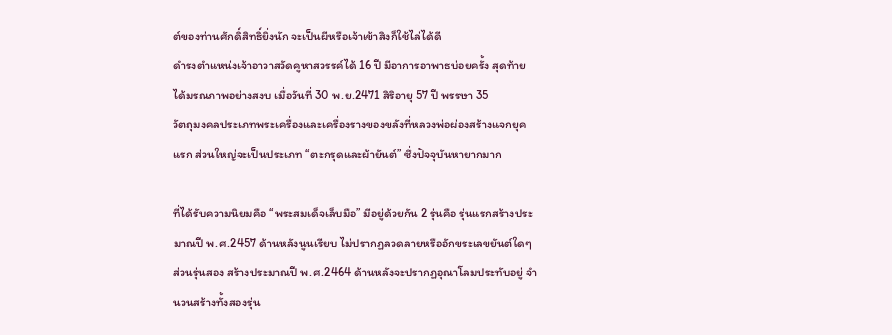ต์ของท่านศักดิ์สิทธิ์ยิ่งนัก จะเป็นผีหรือเจ้าเข้าสิงก็ใช้ไล่ได้ดี
ดำรงตำแหน่งเจ้าอาวาสวัดคูหาสวรรค์ได้ 16 ปี มีอาการอาพาธบ่อยครั้ง สุดท้ายได้มรณภาพอย่างสงบ เมื่อวันที่ 30 พ.ย.2471 สิริอายุ 57 ปี พรรษา 35
วัตถุมงคลประเภทพระเครื่องและเครื่องรางของขลังที่หลวงพ่อผ่องสร้างแจกยุคแรก ส่วนใหญ่จะเป็นประเภท “ตะกรุดและผ้ายันต์” ซึ่งปัจจุบันหายากมาก

ที่ได้รับความนิยมคือ “พระสมเด็จเล็บมือ” มีอยู่ด้วยกัน 2 รุ่นคือ รุ่นแรกสร้างประมาณปี พ.ศ.2457 ด้านหลังนูนเรียบ ไม่ปรากฏลวดลายหรืออักขระเลขยันต์ใดๆ
ส่วนรุ่นสอง สร้างประมาณปี พ.ศ.2464 ด้านหลังจะปรากฏอุณาโลมประทับอยู่ จำนวนสร้างทั้งสองรุ่น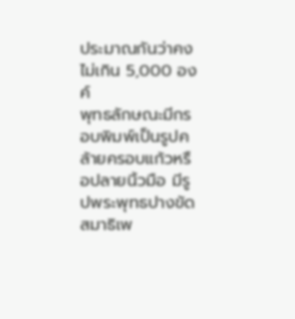ประมาณกันว่าคงไม่เกิน 5,000 องค์
พุทธลักษณะมีกรอบพิมพ์เป็นรูปคล้ายครอบแก้วหรือปลายนิ้วมือ มีรูปพระพุทธปางขัดสมาธิเพ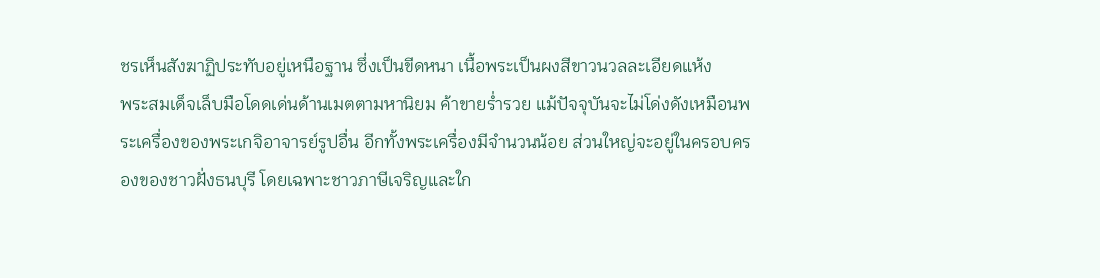ชรเห็นสังฆาฏิประทับอยู่เหนือฐาน ซึ่งเป็นขีดหนา เนื้อพระเป็นผงสีขาวนวลละเอียดแห้ง
พระสมเด็จเล็บมือโดดเด่นด้านเมตตามหานิยม ค้าขายร่ำรวย แม้ปัจจุบันจะไม่โด่งดังเหมือนพระเครื่องของพระเกจิอาจารย์รูปอื่น อีกทั้งพระเครื่องมีจำนวนน้อย ส่วนใหญ่จะอยู่ในครอบครองของชาวฝั่งธนบุรี โดยเฉพาะชาวภาษีเจริญและใก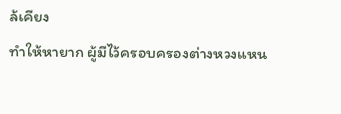ล้เคียง
ทำให้หายาก ผู้มีไว้ครอบครองต่างหวงแหน